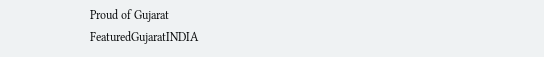Proud of Gujarat
FeaturedGujaratINDIA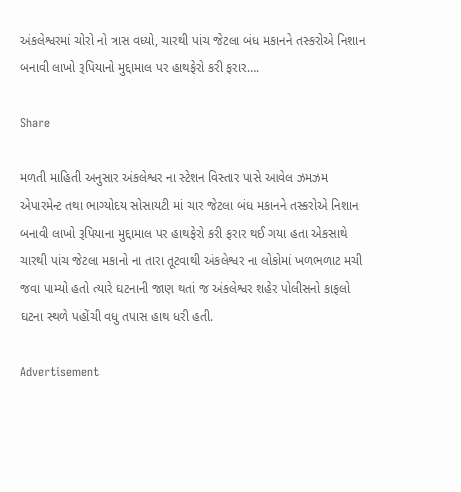અંકલેશ્વરમાં ચોરો નો ત્રાસ વધ્યો, ચારથી પાંચ જેટલા બંધ મકાનને તસ્કરોએ નિશાન બનાવી લાખો રૂપિયાનો મુદ્દામાલ પર હાથફેરો કરી ફરાર….

Share

મળતી માહિતી અનુસાર અંકલેશ્વર ના સ્ટેશન વિસ્તાર પાસે આવેલ ઝમઝમ એપારમેન્ટ તથા ભાગ્યોદય સોસાયટી માં ચાર જેટલા બંધ મકાનને તસ્કરોએ નિશાન બનાવી લાખો રૂપિયાના મુદ્દામાલ પર હાથફેરો કરી ફરાર થઈ ગયા હતા એકસાથે ચારથી પાંચ જેટલા મકાનો ના તારા તૂટવાથી અંકલેશ્વર ના લોકોમાં ખળભળાટ મચી જવા પામ્યો હતો ત્યારે ઘટનાની જાણ થતાં જ અંકલેશ્વર શહેર પોલીસનો કાફલો ઘટના સ્થળે પહોંચી વધુ તપાસ હાથ ધરી હતી.

Advertisement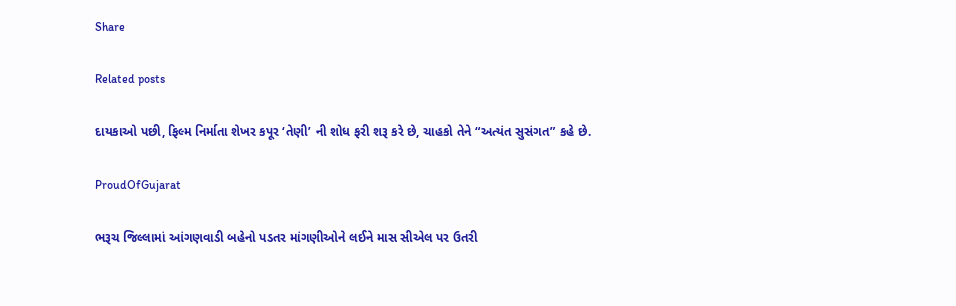Share

Related posts

દાયકાઓ પછી, ફિલ્મ નિર્માતા શેખર કપૂર ‘તેણી’ ની શોધ ફરી શરૂ કરે છે, ચાહકો તેને “અત્યંત સુસંગત” કહે છે.

ProudOfGujarat

ભરૂચ જિલ્લામાં આંગણવાડી બહેનો પડતર માંગણીઓને લઈને માસ સીએલ પર ઉતરી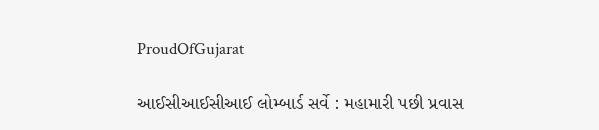ProudOfGujarat

આઈસીઆઈસીઆઈ લોમ્બાર્ડ સર્વે : મહામારી પછી પ્રવાસ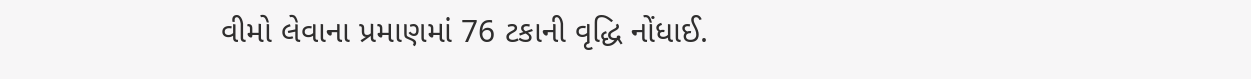વીમો લેવાના પ્રમાણમાં 76 ટકાની વૃદ્ધિ નોંધાઈ.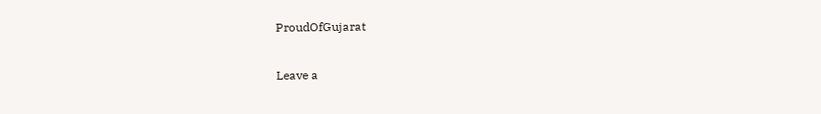ProudOfGujarat

Leave a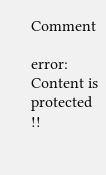Comment

error: Content is protected !!